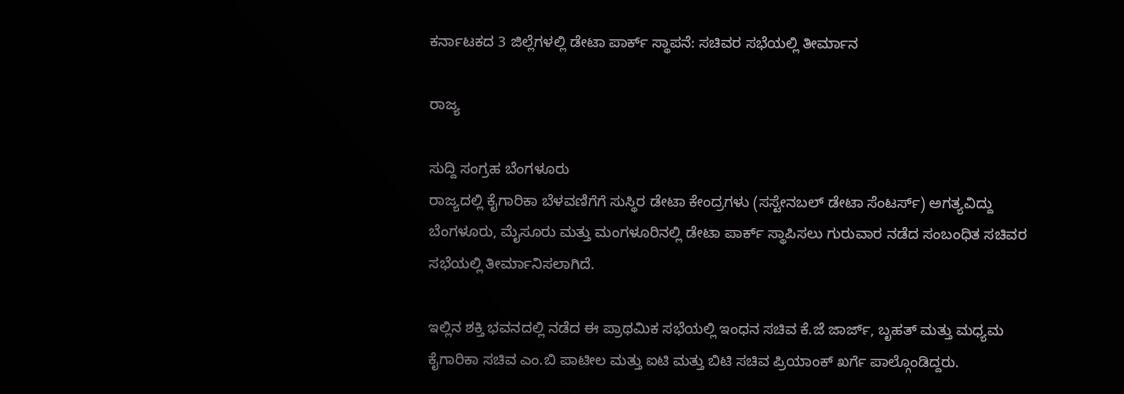ಕರ್ನಾಟಕದ 3 ಜಿಲ್ಲೆಗಳಲ್ಲಿ ಡೇಟಾ ಪಾರ್ಕ್ ಸ್ಥಾಪನೆ: ಸಚಿವರ ಸಭೆಯಲ್ಲಿ ತೀರ್ಮಾನ

ರಾಜ್ಯ

ಸುದ್ದಿ ಸಂಗ್ರಹ ಬೆಂಗಳೂರು
ರಾಜ್ಯದಲ್ಲಿ ಕೈಗಾರಿಕಾ ಬೆಳವಣಿಗೆಗೆ ಸುಸ್ಥಿರ ಡೇಟಾ ಕೇಂದ್ರಗಳು (ಸಸ್ಟೇನಬಲ್ ಡೇಟಾ ಸೆಂಟರ್ಸ್) ಅಗತ್ಯವಿದ್ದು ಬೆಂಗಳೂರು, ಮೈಸೂರು ಮತ್ತು ಮಂಗಳೂರಿನಲ್ಲಿ ಡೇಟಾ ಪಾರ್ಕ್ ಸ್ಥಾಪಿಸಲು ಗುರುವಾರ ನಡೆದ ಸಂಬಂಧಿತ ಸಚಿವರ ಸಭೆಯಲ್ಲಿ ತೀರ್ಮಾನಿಸಲಾಗಿದೆ.

ಇಲ್ಲಿನ ಶಕ್ತಿ ಭವನದಲ್ಲಿ ನಡೆದ ಈ ಪ್ರಾಥಮಿಕ ಸಭೆಯಲ್ಲಿ ಇಂಧನ ಸಚಿವ ಕೆ.ಜೆ ಜಾರ್ಜ್, ಬೃಹತ್ ಮತ್ತು ಮಧ್ಯಮ‌ ಕೈಗಾರಿಕಾ ಸಚಿವ ಎಂ.ಬಿ ಪಾಟೀಲ ಮತ್ತು ಐಟಿ ಮತ್ತು ಬಿಟಿ ಸಚಿವ ಪ್ರಿಯಾಂಕ್ ಖರ್ಗೆ ಪಾಲ್ಗೊಂಡಿದ್ದರು.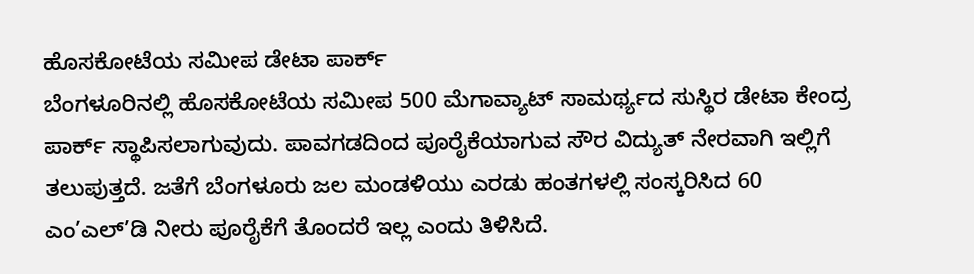ಹೊಸಕೋಟೆಯ ಸಮೀಪ ಡೇಟಾ ಪಾರ್ಕ್‌
ಬೆಂಗಳೂರಿನಲ್ಲಿ ಹೊಸಕೋಟೆಯ ಸಮೀಪ 500 ಮೆಗಾವ್ಯಾಟ್ ಸಾಮರ್ಥ್ಯದ ಸುಸ್ಥಿರ ಡೇಟಾ ಕೇಂದ್ರ ಪಾರ್ಕ್ ಸ್ಥಾಪಿಸಲಾಗುವುದು. ಪಾವಗಡದಿಂದ ಪೂರೈಕೆಯಾಗುವ ಸೌರ ವಿದ್ಯುತ್ ನೇರವಾಗಿ ಇಲ್ಲಿಗೆ ತಲುಪುತ್ತದೆ. ಜತೆಗೆ ಬೆಂಗಳೂರು ಜಲ‌ ಮಂಡಳಿಯು ಎರಡು ಹಂತಗಳಲ್ಲಿ ಸಂಸ್ಕರಿಸಿದ 60 ಎಂ’ಎಲ್’ಡಿ ನೀರು ಪೂರೈಕೆಗೆ ತೊಂದರೆ ಇಲ್ಲ ಎಂದು ತಿಳಿಸಿದೆ.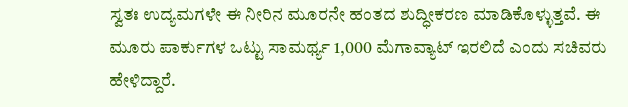ಸ್ವತಃ ಉದ್ಯಮಗಳೇ ಈ‌ ನೀರಿನ ಮೂರನೇ ಹಂತದ ಶುದ್ಧೀಕರಣ ಮಾಡಿಕೊಳ್ಳುತ್ತವೆ. ಈ ಮೂರು ಪಾರ್ಕುಗಳ ಒಟ್ಟು ಸಾಮರ್ಥ್ಯ 1,000 ಮೆಗಾವ್ಯಾಟ್ ಇರಲಿದೆ ಎಂದು ಸಚಿವರು ಹೇಳಿದ್ದಾರೆ.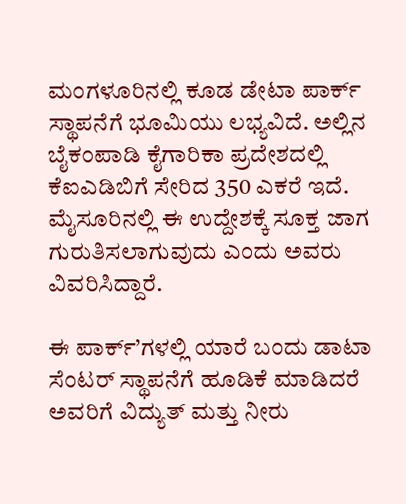ಮಂಗಳೂರಿನಲ್ಲಿ ಕೂಡ ಡೇಟಾ ಪಾರ್ಕ್ ಸ್ಥಾಪನೆಗೆ ಭೂಮಿಯು ಲಭ್ಯವಿದೆ. ಅಲ್ಲಿನ ಬೈಕಂಪಾಡಿ ಕೈಗಾರಿಕಾ ಪ್ರದೇಶದಲ್ಲಿ ಕೆಐಎಡಿಬಿಗೆ ಸೇರಿದ 350 ಎಕರೆ ಇದೆ. ಮೈಸೂರಿನಲ್ಲಿ ಈ ಉದ್ದೇಶಕ್ಕೆ ಸೂಕ್ತ ಜಾಗ ಗುರುತಿಸಲಾಗುವುದು ಎಂದು ಅವರು ವಿವರಿಸಿದ್ದಾರೆ.

ಈ ಪಾರ್ಕ್’ಗಳಲ್ಲಿ ಯಾರೆ ಬಂದು ಡಾಟಾ ಸೆಂಟರ್ ಸ್ಥಾಪನೆಗೆ ಹೂಡಿಕೆ ಮಾಡಿದರೆ ಅವರಿಗೆ ವಿದ್ಯುತ್ ಮತ್ತು ನೀರು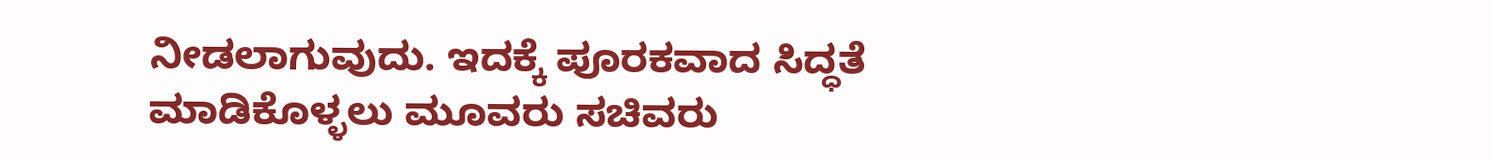ನೀಡಲಾಗುವುದು. ಇದಕ್ಕೆ ಪೂರಕವಾದ ಸಿದ್ಧತೆ ಮಾಡಿಕೊಳ್ಳಲು ಮೂವರು ಸಚಿವರು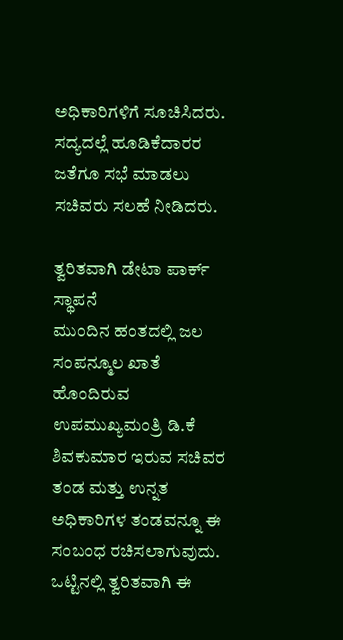ಅಧಿಕಾರಿಗಳಿಗೆ ಸೂಚಿಸಿದರು. ಸದ್ಯದಲ್ಲೆ ಹೂಡಿಕೆದಾರರ ಜತೆಗೂ ಸಭೆ ಮಾಡಲು ಸಚಿವರು ಸಲಹೆ ನೀಡಿದರು.

ತ್ವರಿತವಾಗಿ ಡೇಟಾ ಪಾರ್ಕ್‌ ಸ್ಥಾಪನೆ
ಮುಂದಿನ ಹಂತದಲ್ಲಿ ಜಲ ಸಂಪನ್ಮೂಲ ಖಾತೆ ಹೊಂದಿರುವ ಉಪಮುಖ್ಯಮಂತ್ರಿ ಡಿ.ಕೆ ಶಿವಕುಮಾರ ಇರುವ ಸಚಿವರ ತಂಡ ಮತ್ತು ಉನ್ನತ ಅಧಿಕಾರಿಗಳ ತಂಡವನ್ನೂ ಈ ಸಂಬಂಧ ರಚಿಸಲಾಗುವುದು. ಒಟ್ಟಿನಲ್ಲಿ ತ್ವರಿತವಾಗಿ ಈ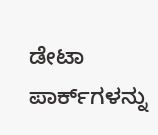ಡೇಟಾ ಪಾರ್ಕ್‌ಗಳನ್ನು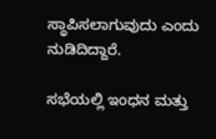ಸ್ಥಾಪಿಸಲಾಗುವುದು ಎಂದು ನುಡಿದಿದ್ದಾರೆ.

ಸಭೆಯಲ್ಲಿ ಇಂಧನ ಮತ್ತು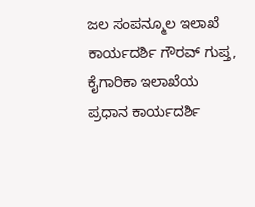ಜಲ ಸಂಪನ್ಮೂಲ ಇಲಾಖೆ ಕಾರ್ಯದರ್ಶಿ ಗೌರವ್ ಗುಪ್ತ, ಕೈಗಾರಿಕಾ ಇಲಾಖೆಯ ಪ್ರಧಾನ ಕಾರ್ಯದರ್ಶಿ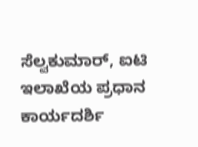ಸೆಲ್ವಕುಮಾರ್, ಐಟಿ ಇಲಾಖೆಯ ಪ್ರಧಾನ ಕಾರ್ಯದರ್ಶಿ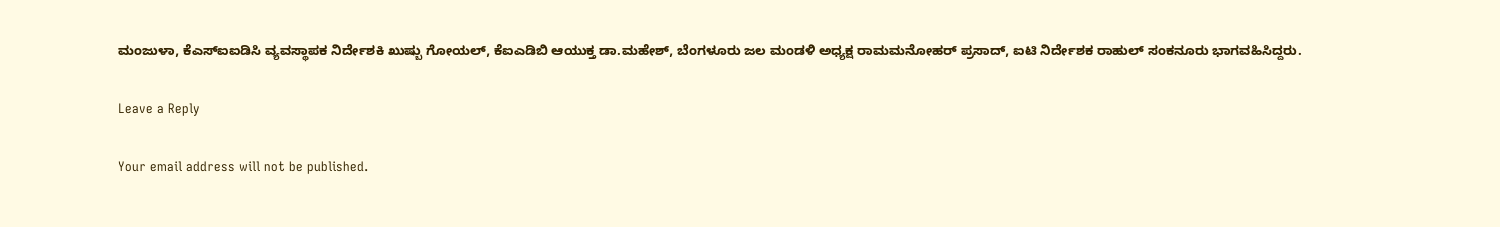ಮಂಜುಳಾ, ಕೆಎಸ್ಐಐಡಿಸಿ ವ್ಯವಸ್ಥಾಪಕ‌ ನಿರ್ದೇಶಕಿ ಖುಷ್ಬು ಗೋಯಲ್, ಕೆಐಎಡಿಬಿ ಆಯುಕ್ತ ಡಾ.ಮಹೇಶ್, ಬೆಂಗಳೂರು ಜಲ ಮಂಡಳಿ ಅಧ್ಯಕ್ಷ ರಾಮಮನೋಹರ್ ಪ್ರಸಾದ್, ಐಟಿ ನಿರ್ದೇಶಕ ರಾಹುಲ್ ಸಂಕನೂರು ಭಾಗವಹಿಸಿದ್ದರು.

Leave a Reply

Your email address will not be published.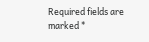Required fields are marked *